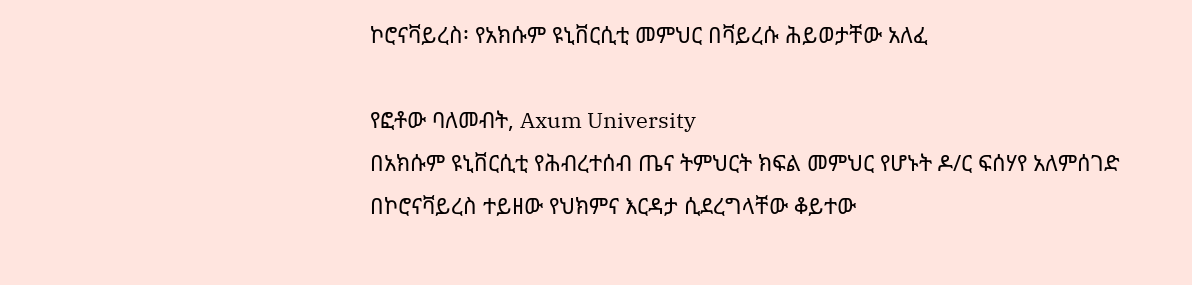ኮሮናቫይረስ፡ የአክሱም ዩኒቨርሲቲ መምህር በቫይረሱ ሕይወታቸው አለፈ

የፎቶው ባለመብት, Axum University
በአክሱም ዩኒቨርሲቲ የሕብረተሰብ ጤና ትምህርት ክፍል መምህር የሆኑት ዶ/ር ፍሰሃየ አለምሰገድ በኮሮናቫይረስ ተይዘው የህክምና እርዳታ ሲደረግላቸው ቆይተው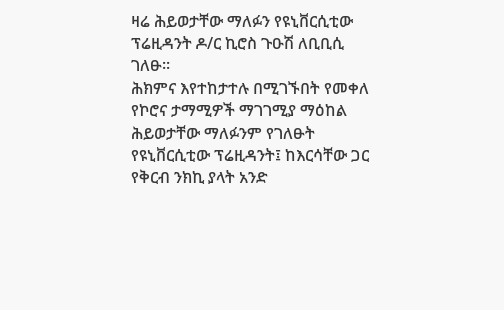ዛሬ ሕይወታቸው ማለፉን የዩኒቨርሲቲው ፕሬዚዳንት ዶ/ር ኪሮስ ጉዑሽ ለቢቢሲ ገለፁ።
ሕክምና እየተከታተሉ በሚገኙበት የመቀለ የኮሮና ታማሚዎች ማገገሚያ ማዕከል ሕይወታቸው ማለፉንም የገለፁት የዩኒቨርሲቲው ፕሬዚዳንት፤ ከእርሳቸው ጋር የቅርብ ንክኪ ያላት አንድ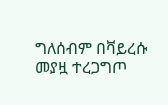ግለሰብም በቫይረሱ መያዟ ተረጋግጦ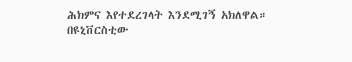ሕክምና እየተደረገላት እንደሚገኝ አክለዋል።
በዩኒቨርስቲው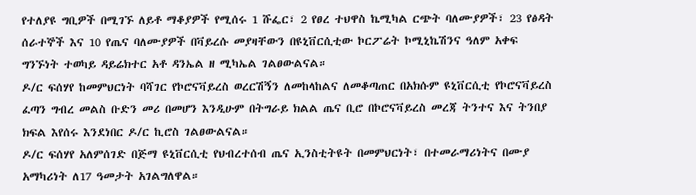የተለያዩ ግቢዎች በሚገኙ ለይቶ ማቆያዎች የሚሰሩ 1 ሹፌር፣ 2 የፀረ ተህዋስ ኬሚካል ርጭት ባለሙያዎች፣ 23 የፅዳት ሰራተኞች እና 10 የጤና ባለሙያዎች በቫይረሱ መያዛቸውን በዩኒቨርሲቲው ኮርፖሬት ኮሚኒኬሽንና ዓለም አቀፍ ግንኙነት ተወካይ ዳይሬክተር አቶ ዳንኤል ዘ ሚካኤል ገልፀውልናል።
ዶ/ር ፍሰሃየ ከመምህርነት ባሻገር የኮሮናቫይረስ ወረርሽኝን ለመከላከልና ለመቆጣጠር በአክሱም ዩኒቨርሲቲ የኮሮናቫይረስ ፈጣን ግብረ መልስ ቡድን መሪ በመሆን እንዲሁም በትግራይ ክልል ጤና ቢሮ በኮሮናቫይረስ መረጃ ትንተና እና ትንበያ ክፍል እየሰሩ እንደነበር ዶ/ር ኪሮስ ገልፀውልናል።
ዶ/ር ፍሰሃየ አለምሰገድ በጅማ ዩኒቨርሲቲ የህብረተሰብ ጤና ኢንስቲትዩት በመምህርነት፣ በተመራማሪነትና በሙያ አማካሪነት ለ17 ዓመታት አገልግለዋል።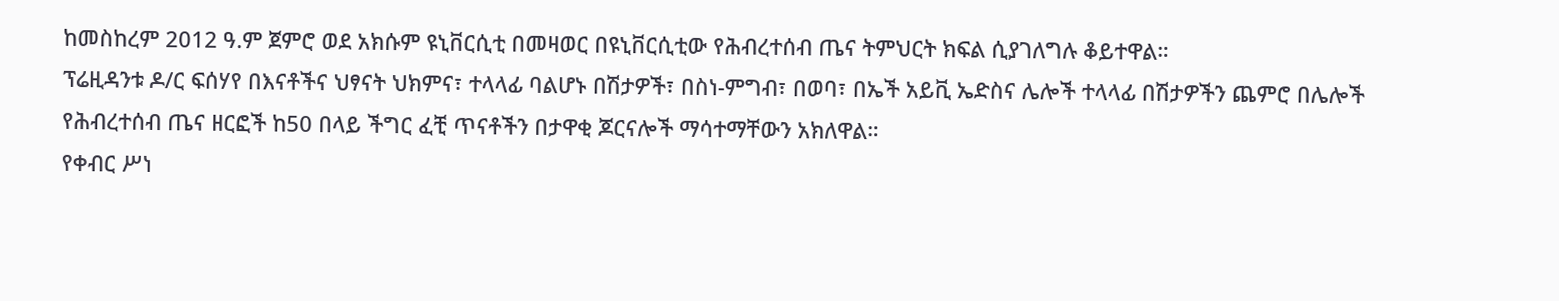ከመስከረም 2012 ዓ.ም ጀምሮ ወደ አክሱም ዩኒቨርሲቲ በመዛወር በዩኒቨርሲቲው የሕብረተሰብ ጤና ትምህርት ክፍል ሲያገለግሉ ቆይተዋል።
ፕሬዚዳንቱ ዶ/ር ፍሰሃየ በእናቶችና ህፃናት ህክምና፣ ተላላፊ ባልሆኑ በሽታዎች፣ በስነ-ምግብ፣ በወባ፣ በኤች አይቪ ኤድስና ሌሎች ተላላፊ በሽታዎችን ጨምሮ በሌሎች የሕብረተሰብ ጤና ዘርፎች ከ50 በላይ ችግር ፈቺ ጥናቶችን በታዋቂ ጆርናሎች ማሳተማቸውን አክለዋል።
የቀብር ሥነ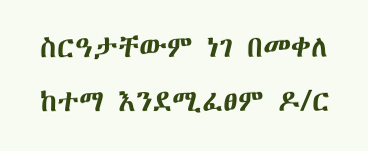ስርዓታቸውም ነገ በመቀለ ከተማ እንደሚፈፀም ዶ/ር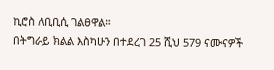ኪሮስ ለቢቢሲ ገልፀዋል።
በትግራይ ክልል እስካሁን በተደረገ 25 ሺህ 579 ናሙናዎች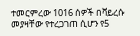ተመርምረው 1016 ሰዎች በቫይረሱ መያዛቸው የተረጋገጠ ሲሆን የ5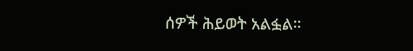ሰዎች ሕይወት አልፏል።